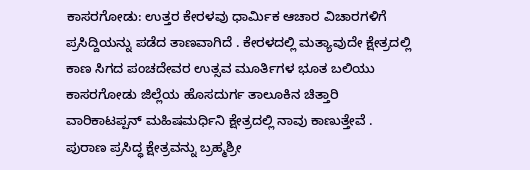ಕಾಸರಗೋಡು: ಉತ್ತರ ಕೇರಳವು ಧಾರ್ಮಿಕ ಆಚಾರ ವಿಚಾರಗಳಿಗೆ ಪ್ರಸಿದ್ದಿಯನ್ನು ಪಡೆದ ತಾಣವಾಗಿದೆ . ಕೇರಳದಲ್ಲಿ ಮತ್ಯಾವುದೇ ಕ್ಷೇತ್ರದಲ್ಲಿ ಕಾಣ ಸಿಗದ ಪಂಚದೇವರ ಉತ್ಸವ ಮೂರ್ತಿಗಳ ಭೂತ ಬಲಿಯು ಕಾಸರಗೋಡು ಜಿಲ್ಲೆಯ ಹೊಸದುರ್ಗ ತಾಲೂಕಿನ ಚಿತ್ತಾರಿ ವಾರಿಕಾಟಪ್ಪನ್ ಮಹಿಷಮರ್ಧಿನಿ ಕ್ಷೇತ್ರದಲ್ಲಿ ನಾವು ಕಾಣುತ್ತೇವೆ .
ಪುರಾಣ ಪ್ರಸಿದ್ಧ ಕ್ಷೇತ್ರವನ್ನು ಬ್ರಹ್ಮಶ್ರೀ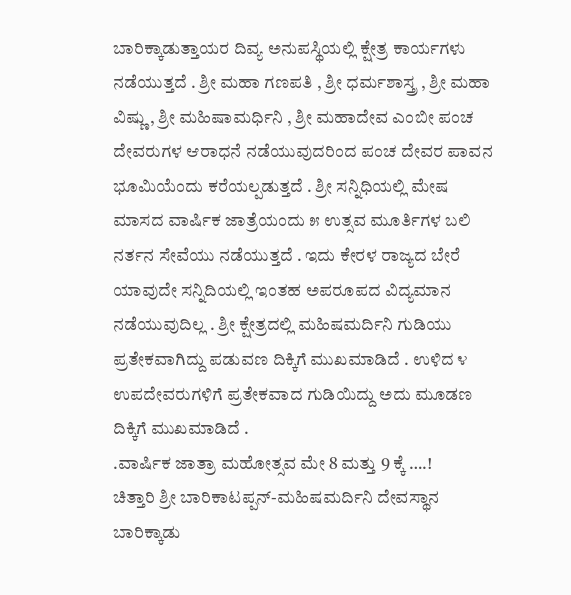ಬಾರಿಕ್ಕಾಡುತ್ತಾಯರ ದಿವ್ಯ ಅನುಪಸ್ಥಿಯಲ್ಲಿ ಕ್ಷೇತ್ರ ಕಾರ್ಯಗಳು ನಡೆಯುತ್ತದೆ . ಶ್ರೀ ಮಹಾ ಗಣಪತಿ , ಶ್ರೀ ಧರ್ಮಶಾಸ್ತ್ರ , ಶ್ರೀ ಮಹಾ ವಿಷ್ಣು , ಶ್ರೀ ಮಹಿಷಾಮರ್ಧಿನಿ , ಶ್ರೀ ಮಹಾದೇವ ಎಂಬೀ ಪಂಚ ದೇವರುಗಳ ಆರಾಧನೆ ನಡೆಯುವುದರಿಂದ ಪಂಚ ದೇವರ ಪಾವನ ಭೂಮಿಯೆಂದು ಕರೆಯಲ್ಪಡುತ್ತದೆ . ಶ್ರೀ ಸನ್ನಿಧಿಯಲ್ಲಿ ಮೇಷ ಮಾಸದ ವಾರ್ಷಿಕ ಜಾತ್ರೆಯಂದು ೫ ಉತ್ಸವ ಮೂರ್ತಿಗಳ ಬಲಿ ನರ್ತನ ಸೇವೆಯು ನಡೆಯುತ್ತದೆ . ಇದು ಕೇರಳ ರಾಜ್ಯದ ಬೇರೆ ಯಾವುದೇ ಸನ್ನಿದಿಯಲ್ಲಿ ಇಂತಹ ಅಪರೂಪದ ವಿದ್ಯಮಾನ ನಡೆಯುವುದಿಲ್ಲ . ಶ್ರೀ ಕ್ಷೇತ್ರದಲ್ಲಿ ಮಹಿಷಮರ್ದಿನಿ ಗುಡಿಯು ಪ್ರತೇಕವಾಗಿದ್ದು ಪಡುವಣ ದಿಕ್ಕಿಗೆ ಮುಖಮಾಡಿದೆ . ಉಳಿದ ೪ ಉಪದೇವರುಗಳಿಗೆ ಪ್ರತೇಕವಾದ ಗುಡಿಯಿದ್ದು ಅದು ಮೂಡಣ ದಿಕ್ಕಿಗೆ ಮುಖಮಾಡಿದೆ .
.ವಾರ್ಷಿಕ ಜಾತ್ರಾ ಮಹೋತ್ಸವ ಮೇ 8 ಮತ್ತು 9 ಕ್ಕೆ ….!
ಚಿತ್ತಾರಿ ಶ್ರೀ ಬಾರಿಕಾಟಪ್ಪನ್-ಮಹಿಷಮರ್ದಿನಿ ದೇವಸ್ಥಾನ ಬಾರಿಕ್ಕಾಡು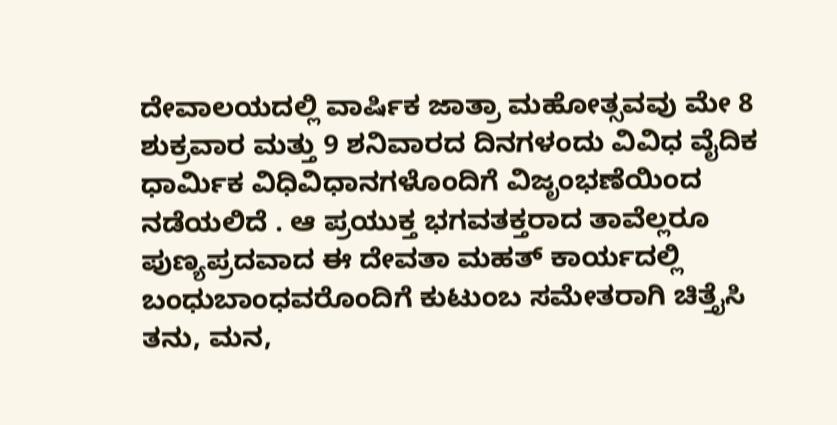ದೇವಾಲಯದಲ್ಲಿ ವಾರ್ಷಿಕ ಜಾತ್ರಾ ಮಹೋತ್ಸವವು ಮೇ 8 ಶುಕ್ರವಾರ ಮತ್ತು 9 ಶನಿವಾರದ ದಿನಗಳಂದು ವಿವಿಧ ವೈದಿಕ ಧಾರ್ಮಿಕ ವಿಧಿವಿಧಾನಗಳೊಂದಿಗೆ ವಿಜೃಂಭಣೆಯಿಂದ ನಡೆಯಲಿದೆ . ಆ ಪ್ರಯುಕ್ತ ಭಗವತಕ್ತರಾದ ತಾವೆಲ್ಲರೂ ಪುಣ್ಯಪ್ರದವಾದ ಈ ದೇವತಾ ಮಹತ್ ಕಾರ್ಯದಲ್ಲಿ ಬಂಧುಬಾಂಧವರೊಂದಿಗೆ ಕುಟುಂಬ ಸಮೇತರಾಗಿ ಚಿತ್ತೈಸಿ ತನು, ಮನ,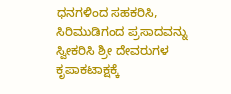ಧನಗಳಿಂದ ಸಹಕರಿಸಿ, ಸಿರಿಮುಡಿಗಂದ ಪ್ರಸಾದವನ್ನು ಸ್ವೀಕರಿಸಿ ಶ್ರೀ ದೇವರುಗಳ ಕೃಪಾಕಟಾಕ್ಷಕ್ಕೆ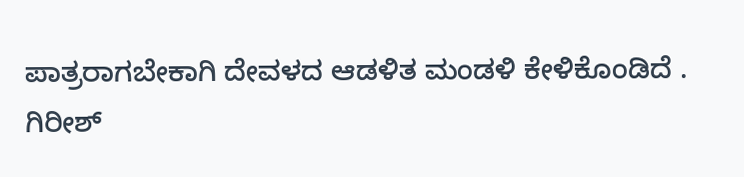ಪಾತ್ರರಾಗಬೇಕಾಗಿ ದೇವಳದ ಆಡಳಿತ ಮಂಡಳಿ ಕೇಳಿಕೊಂಡಿದೆ .
ಗಿರೀಶ್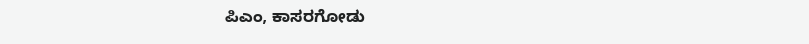ಪಿಎಂ, ಕಾಸರಗೋಡು